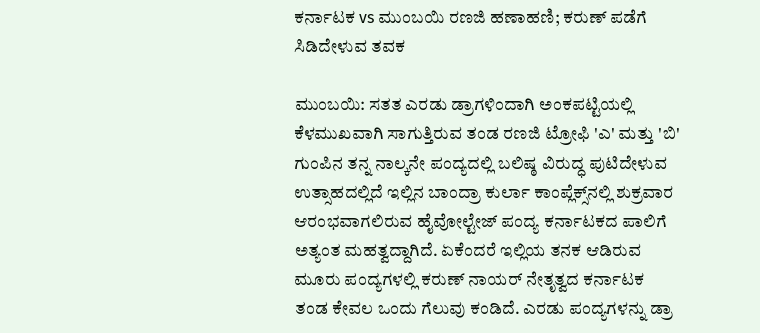ಕರ್ನಾಟಕ vs ಮುಂಬಯಿ ರಣಜಿ ಹಣಾಹಣಿ; ಕರುಣ್ ಪಡೆಗೆ ಸಿಡಿದೇಳುವ ತವಕ

ಮುಂಬಯಿ: ಸತತ ಎರಡು ಡ್ರಾಗಳಿಂದಾಗಿ ಅಂಕಪಟ್ಟಿಯಲ್ಲಿ ಕೆಳಮುಖವಾಗಿ ಸಾಗುತ್ತಿರುವ ತಂಡ ರಣಜಿ ಟ್ರೋಫಿ 'ಎ' ಮತ್ತು 'ಬಿ' ಗುಂಪಿನ ತನ್ನ ನಾಲ್ಕನೇ ಪಂದ್ಯದಲ್ಲಿ ಬಲಿಷ್ಠ ವಿರುದ್ಧ ಪುಟಿದೇಳುವ ಉತ್ಸಾಹದಲ್ಲಿದೆ ಇಲ್ಲಿನ ಬಾಂದ್ರಾ ಕುರ್ಲಾ ಕಾಂಪ್ಲೆಕ್ಸ್‌ನಲ್ಲಿ ಶುಕ್ರವಾರ ಆರಂಭವಾಗಲಿರುವ ಹೈವೋಲ್ಟೇಜ್‌ ಪಂದ್ಯ ಕರ್ನಾಟಕದ ಪಾಲಿಗೆ ಅತ್ಯಂತ ಮಹತ್ವದ್ದಾಗಿದೆ. ಏಕೆಂದರೆ ಇಲ್ಲಿಯ ತನಕ ಆಡಿರುವ ಮೂರು ಪಂದ್ಯಗಳಲ್ಲಿ ಕರುಣ್‌ ನಾಯರ್‌ ನೇತೃತ್ವದ ಕರ್ನಾಟಕ ತಂಡ ಕೇವಲ ಒಂದು ಗೆಲುವು ಕಂಡಿದೆ. ಎರಡು ಪಂದ್ಯಗಳನ್ನು ಡ್ರಾ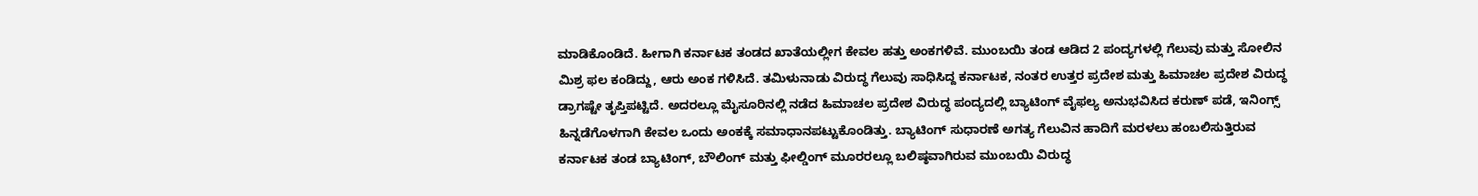ಮಾಡಿಕೊಂಡಿದೆ. ಹೀಗಾಗಿ ಕರ್ನಾಟಕ ತಂಡದ ಖಾತೆಯಲ್ಲೀಗ ಕೇವಲ ಹತ್ತು ಅಂಕಗಳಿವೆ. ಮುಂಬಯಿ ತಂಡ ಆಡಿದ 2 ಪಂದ್ಯಗಳಲ್ಲಿ ಗೆಲುವು ಮತ್ತು ಸೋಲಿನ ಮಿಶ್ರ ಫಲ ಕಂಡಿದ್ದು, ಆರು ಅಂಕ ಗಳಿಸಿದೆ. ತಮಿಳುನಾಡು ವಿರುದ್ಧ ಗೆಲುವು ಸಾಧಿಸಿದ್ದ ಕರ್ನಾಟಕ, ನಂತರ ಉತ್ತರ ಪ್ರದೇಶ ಮತ್ತು ಹಿಮಾಚಲ ಪ್ರದೇಶ ವಿರುದ್ಧ ಡ್ರಾಗಷ್ಟೇ ತೃಪ್ತಿಪಟ್ಟಿದೆ. ಅದರಲ್ಲೂ ಮೈಸೂರಿನಲ್ಲಿ ನಡೆದ ಹಿಮಾಚಲ ಪ್ರದೇಶ ವಿರುದ್ಧ ಪಂದ್ಯದಲ್ಲಿ ಬ್ಯಾಟಿಂಗ್‌ ವೈಫಲ್ಯ ಅನುಭವಿಸಿದ ಕರುಣ್‌ ಪಡೆ, ಇನಿಂಗ್ಸ್‌ ಹಿನ್ನಡೆಗೊಳಗಾಗಿ ಕೇವಲ ಒಂದು ಅಂಕಕ್ಕೆ ಸಮಾಧಾನಪಟ್ಟುಕೊಂಡಿತ್ತು. ಬ್ಯಾಟಿಂಗ್‌ ಸುಧಾರಣೆ ಅಗತ್ಯ ಗೆಲುವಿನ ಹಾದಿಗೆ ಮರಳಲು ಹಂಬಲಿಸುತ್ತಿರುವ ಕರ್ನಾಟಕ ತಂಡ ಬ್ಯಾಟಿಂಗ್‌, ಬೌಲಿಂಗ್‌ ಮತ್ತು ಫೀಲ್ಡಿಂಗ್‌ ಮೂರರಲ್ಲೂ ಬಲಿಷ್ಠವಾಗಿರುವ ಮುಂಬಯಿ ವಿರುದ್ಧ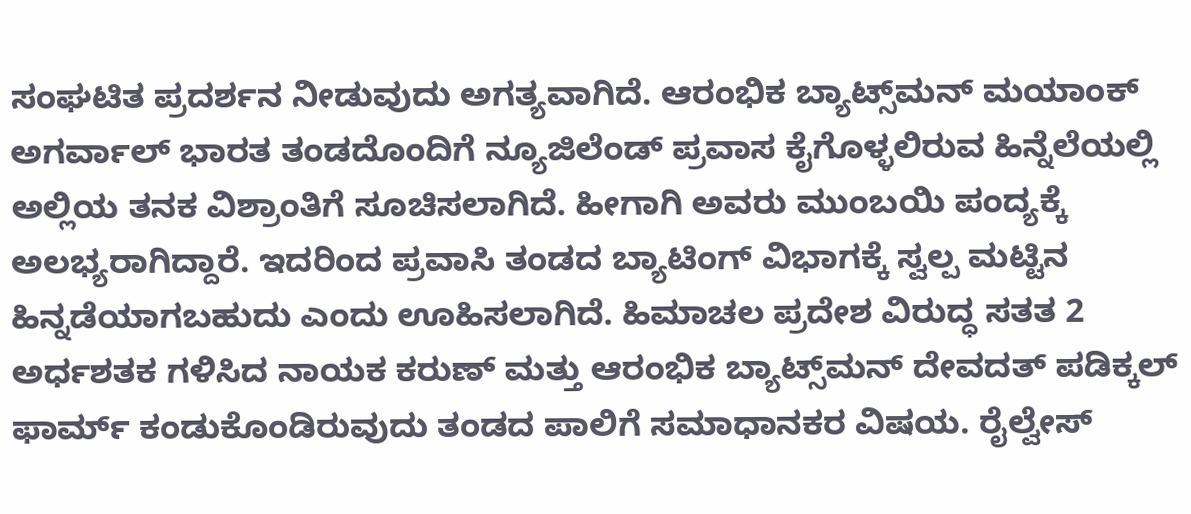ಸಂಘಟಿತ ಪ್ರದರ್ಶನ ನೀಡುವುದು ಅಗತ್ಯವಾಗಿದೆ. ಆರಂಭಿಕ ಬ್ಯಾಟ್ಸ್‌ಮನ್‌ ಮಯಾಂಕ್‌ ಅಗರ್ವಾಲ್‌ ಭಾರತ ತಂಡದೊಂದಿಗೆ ನ್ಯೂಜಿಲೆಂಡ್‌ ಪ್ರವಾಸ ಕೈಗೊಳ್ಳಲಿರುವ ಹಿನ್ನೆಲೆಯಲ್ಲಿ ಅಲ್ಲಿಯ ತನಕ ವಿಶ್ರಾಂತಿಗೆ ಸೂಚಿಸಲಾಗಿದೆ. ಹೀಗಾಗಿ ಅವರು ಮುಂಬಯಿ ಪಂದ್ಯಕ್ಕೆ ಅಲಭ್ಯರಾಗಿದ್ದಾರೆ. ಇದರಿಂದ ಪ್ರವಾಸಿ ತಂಡದ ಬ್ಯಾಟಿಂಗ್‌ ವಿಭಾಗಕ್ಕೆ ಸ್ವಲ್ಪ ಮಟ್ಟಿನ ಹಿನ್ನಡೆಯಾಗಬಹುದು ಎಂದು ಊಹಿಸಲಾಗಿದೆ. ಹಿಮಾಚಲ ಪ್ರದೇಶ ವಿರುದ್ಧ ಸತತ 2 ಅರ್ಧಶತಕ ಗಳಿಸಿದ ನಾಯಕ ಕರುಣ್‌ ಮತ್ತು ಆರಂಭಿಕ ಬ್ಯಾಟ್ಸ್‌ಮನ್‌ ದೇವದತ್‌ ಪಡಿಕ್ಕಲ್‌ ಫಾರ್ಮ್‌ ಕಂಡುಕೊಂಡಿರುವುದು ತಂಡದ ಪಾಲಿಗೆ ಸಮಾಧಾನಕರ ವಿಷಯ. ರೈಲ್ವೇಸ್‌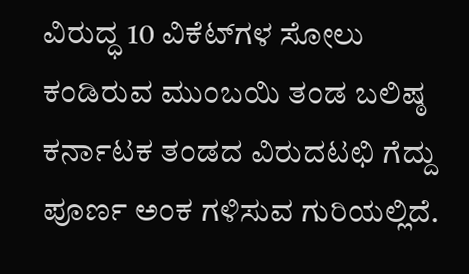ವಿರುದ್ಧ 10 ವಿಕೆಟ್‌ಗಳ ಸೋಲು ಕಂಡಿರುವ ಮುಂಬಯಿ ತಂಡ ಬಲಿಷ್ಠ ಕರ್ನಾಟಕ ತಂಡದ ವಿರುದಟಛಿ ಗೆದ್ದು ಪೂರ್ಣ ಅಂಕ ಗಳಿಸುವ ಗುರಿಯಲ್ಲಿದೆ.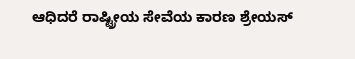ಆಧಿದರೆ ರಾಷ್ಟ್ರೀಯ ಸೇವೆಯ ಕಾರಣ ಶ್ರೇಯಸ್‌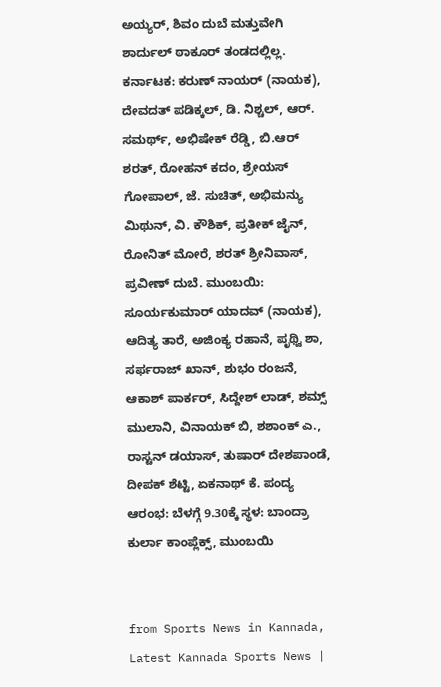ಅಯ್ಯರ್‌, ಶಿವಂ ದುಬೆ ಮತ್ತುವೇಗಿ ಶಾರ್ದುಲ್‌ ಠಾಕೂರ್‌ ತಂಡದಲ್ಲಿಲ್ಲ. ಕರ್ನಾಟಕ: ಕರುಣ್‌ ನಾಯರ್‌ (ನಾಯಕ), ದೇವದತ್‌ ಪಡಿಕ್ಕಲ್‌, ಡಿ. ನಿಶ್ಚಲ್‌, ಆರ್‌. ಸಮರ್ಥ್‌, ಅಭಿಷೇಕ್‌ ರೆಡ್ಡಿ, ಬಿ.ಆರ್‌ ಶರತ್‌, ರೋಹನ್‌ ಕದಂ, ಶ್ರೇಯಸ್‌ ಗೋಪಾಲ್‌, ಜೆ. ಸುಚಿತ್‌, ಅಭಿಮನ್ಯು ಮಿಥುನ್‌, ವಿ. ಕೌಶಿಕ್‌, ಪ್ರತೀಕ್‌ ಜೈನ್‌, ರೋನಿತ್‌ ಮೋರೆ, ಶರತ್‌ ಶ್ರೀನಿವಾಸ್‌, ಪ್ರವೀಣ್‌ ದುಬೆ. ಮುಂಬಯಿ: ಸೂರ್ಯಕುಮಾರ್‌ ಯಾದವ್‌ (ನಾಯಕ), ಆದಿತ್ಯ ತಾರೆ, ಅಜಿಂಕ್ಯ ರಹಾನೆ, ಪೃಥ್ವಿ ಶಾ, ಸರ್ಫರಾಜ್‌ ಖಾನ್‌, ಶುಭಂ ರಂಜನೆ, ಆಕಾಶ್‌ ಪಾರ್ಕರ್‌, ಸಿದ್ದೇಶ್‌ ಲಾಡ್‌, ಶಮ್ಸ್‌ ಮುಲಾನಿ, ವಿನಾಯಕ್‌ ಬಿ, ಶಶಾಂಕ್‌ ಎ., ರಾಸ್ಟನ್‌ ಡಯಾಸ್‌, ತುಷಾರ್‌ ದೇಶಪಾಂಡೆ, ದೀಪಕ್‌ ಶೆಟ್ಟಿ, ಏಕನಾಥ್‌ ಕೆ. ಪಂದ್ಯ ಆರಂಭ: ಬೆಳಗ್ಗೆ 9.30ಕ್ಕೆ ಸ್ಥಳ: ಬಾಂದ್ರಾ ಕುರ್ಲಾ ಕಾಂಪ್ಲೆಕ್ಸ್‌, ಮುಂಬಯಿ


from Sports News in Kannada, Latest Kannada Sports News |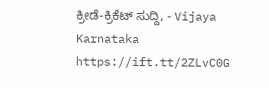ಕ್ರೀಡೆ-ಕ್ರಿಕೆಟ್ ಸುದ್ದಿ, - Vijaya Karnataka https://ift.tt/2ZLvC0G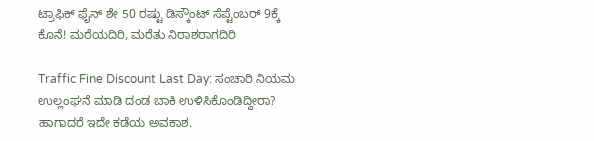ಟ್ರಾಫಿಕ್‌ ಫೈನ್‌ ಶೇ 50 ರಷ್ಟು ಡಿಸ್ಕೌಂಟ್‌ ಸೆಪ್ಟೆಂಬರ್‌ 9ಕ್ಕೆ ಕೊನೆ! ಮರೆಯದಿರಿ, ಮರೆತು ನಿರಾಶರಾಗದಿರಿ

Traffic Fine Discount Last Day: ಸಂಚಾರಿ ನಿಯಮ ಉಲ್ಲಂಘನೆ ಮಾಡಿ ದಂಡ ಬಾಕಿ ಉಳಿಸಿಕೊಂಡಿದ್ದೀರಾ? ಹಾಗಾದರೆ ಇದೇ ಕಡೆಯ ಅವಕಾಶ.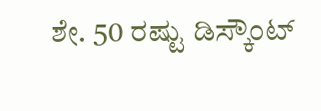ಶೇ. 50 ರಷ್ಟು ಡಿಸ್ಕೌಂಟ್‌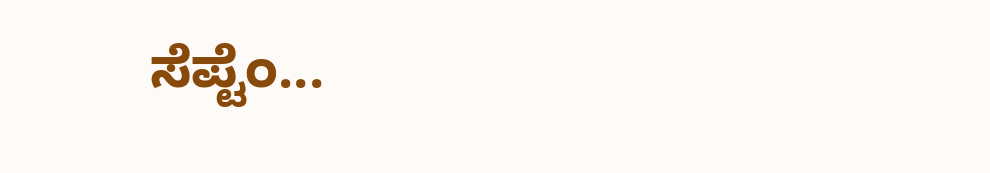ಸೆಪ್ಟೆಂ...